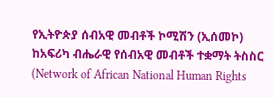የኢትዮጵያ ሰብአዊ መብቶች ኮሚሽን (ኢሰመኮ) ከአፍሪካ ብሔራዊ የሰብአዊ መብቶች ተቋማት ትስስር (Network of African National Human Rights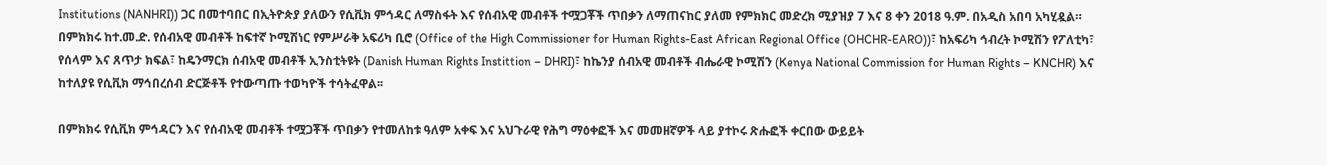Institutions (NANHRI)) ጋር በመተባበር በኢትዮጵያ ያለውን የሲቪክ ምኅዳር ለማስፋት እና የሰብአዊ መብቶች ተሟጋቾች ጥበቃን ለማጠናከር ያለመ የምክክር መድረክ ሚያዝያ 7 እና 8 ቀን 2018 ዓ.ም. በአዲስ አበባ አካሂዷል። በምክክሩ ከተ.መ.ድ. የሰብአዊ መብቶች ከፍተኛ ኮሚሽነር የምሥራቅ አፍሪካ ቢሮ (Office of the High Commissioner for Human Rights-East African Regional Office (OHCHR-EARO))፣ ከአፍሪካ ኅብረት ኮሚሽን የፖለቲካ፣ የሰላም እና ጸጥታ ክፍል፣ ከዴንማርክ ሰብአዊ መብቶች ኢንስቲትዩት (Danish Human Rights Instittion – DHRI)፣ ከኬንያ ሰብአዊ መብቶች ብሔራዊ ኮሚሽን (Kenya National Commission for Human Rights – KNCHR) እና ከተለያዩ የሲቪክ ማኅበረሰብ ድርጅቶች የተውጣጡ ተወካዮች ተሳትፈዋል፡፡

በምክክሩ የሲቪክ ምኅዳርን እና የሰብአዊ መብቶች ተሟጋቾች ጥበቃን የተመለከቱ ዓለም አቀፍ እና አህጉራዊ የሕግ ማዕቀፎች እና መመዘኛዎች ላይ ያተኮሩ ጽሑፎች ቀርበው ውይይት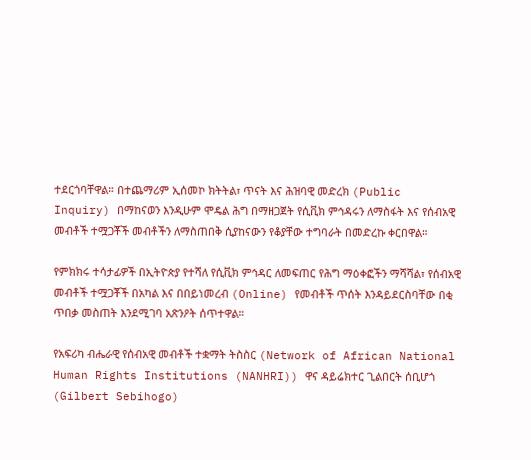ተደርጎባቸዋል። በተጨማሪም ኢሰመኮ ክትትል፣ ጥናት እና ሕዝባዊ መድረክ (Public Inquiry) በማከናወን እንዲሁም ሞዴል ሕግ በማዘጋጀት የሲቪክ ምኅዳሩን ለማስፋት እና የሰብአዊ መብቶች ተሟጋቾች መብቶችን ለማስጠበቅ ሲያከናውን የቆያቸው ተግባራት በመድረኩ ቀርበዋል።

የምክክሩ ተሳታፊዎች በኢትዮጵያ የተሻለ የሲቪክ ምኅዳር ለመፍጠር የሕግ ማዕቀፎችን ማሻሻል፣ የሰብአዊ መብቶች ተሟጋቾች በአካል እና በበይነመረብ (Online) የመብቶች ጥሰት እንዳይደርስባቸው በቂ ጥበቃ መስጠት እንደሚገባ አጽንዖት ሰጥተዋል።

የአፍሪካ ብሔራዊ የሰብአዊ መብቶች ተቋማት ትስስር (Network of African National Human Rights Institutions (NANHRI)) ዋና ዳይሬክተር ጊልበርት ሰቢሆጎ (Gilbert Sebihogo)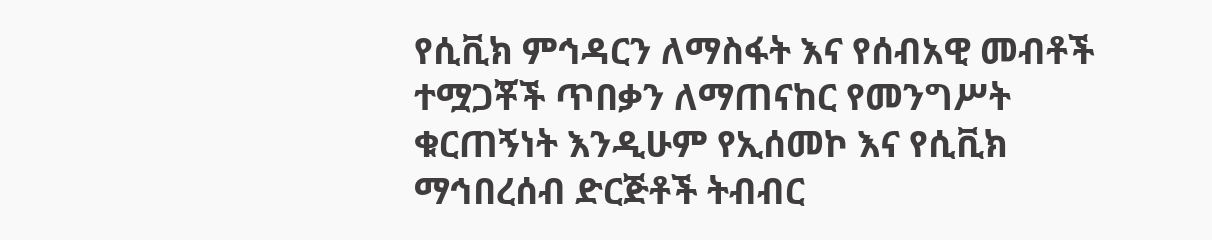የሲቪክ ምኅዳርን ለማስፋት እና የሰብአዊ መብቶች ተሟጋቾች ጥበቃን ለማጠናከር የመንግሥት ቁርጠኝነት እንዲሁም የኢሰመኮ እና የሲቪክ ማኅበረሰብ ድርጅቶች ትብብር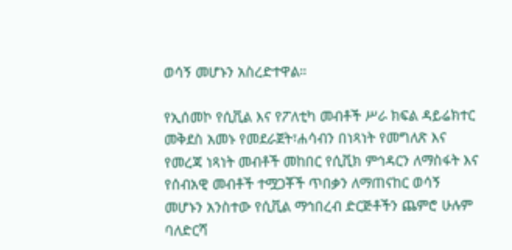ወሳኝ መሆኑን አስረድተዋል።

የኢሰመኮ የሲቪል እና የፖለቲካ መብቶች ሥራ ክፍል ዳይሬክተር መቅደስ አመኑ የመደራጀት፣ሐሳብን በነጻነት የመግለጽ እና የመረጃ ነጻነት መብቶች መከበር የሲቪክ ምኅዳርን ለማስፋት እና የሰብአዊ መብቶች ተሟጋቾች ጥበቃን ለማጠናከር ወሳኝ መሆኑን አንስተው የሲቪል ማኅበረብ ድርጅቶችን ጨምሮ ሁሉም ባለድርሻ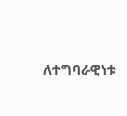ለተግባራዊነቱ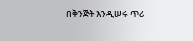በቅንጅት እንዲሠሩ ጥሪ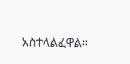አስተላልፈዋል።